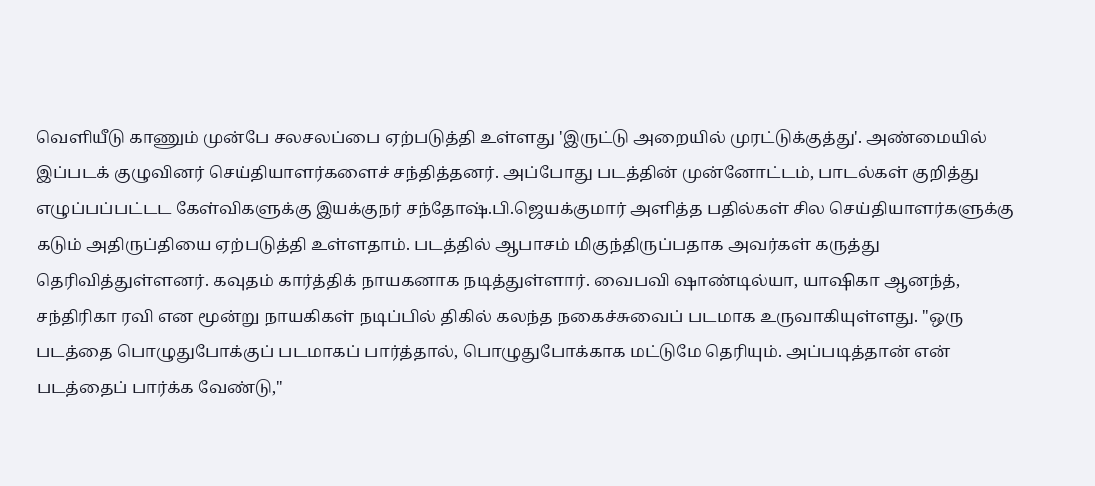வெளியீடு காணும் முன்பே சலசலப்பை ஏற்படுத்தி உள்ளது 'இருட்டு அறையில் முரட்டுக்குத்து'. அண்மையில் இப்படக் குழுவினர் செய்தியாளர்களைச் சந்தித்தனர். அப்போது படத்தின் முன்னோட்டம், பாடல்கள் குறித்து எழுப்பப்பட்டட கேள்விகளுக்கு இயக்குநர் சந்தோஷ்.பி.ஜெயக்குமார் அளித்த பதில்கள் சில செய்தியாளர்களுக்கு கடும் அதிருப்தியை ஏற்படுத்தி உள்ளதாம். படத்தில் ஆபாசம் மிகுந்திருப்பதாக அவர்கள் கருத்து தெரிவித்துள்ளனர். கவுதம் கார்த்திக் நாயகனாக நடித்துள்ளார். வைபவி ஷாண்டில்யா, யாஷிகா ஆனந்த், சந்திரிகா ரவி என மூன்று நாயகிகள் நடிப்பில் திகில் கலந்த நகைச்சுவைப் படமாக உருவாகியுள்ளது. "ஒரு படத்தை பொழுதுபோக்குப் படமாகப் பார்த்தால், பொழுதுபோக்காக மட்டுமே தெரியும். அப்படித்தான் என் படத்தைப் பார்க்க வேண்டு,"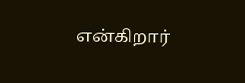என்கிறார்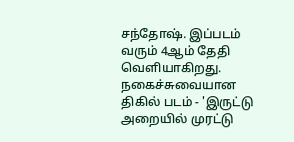சந்தோஷ். இப்படம் வரும் 4ஆம் தேதி வெளியாகிறது.
நகைச்சுவையான திகில் படம் - 'இருட்டு அறையில் முரட்டு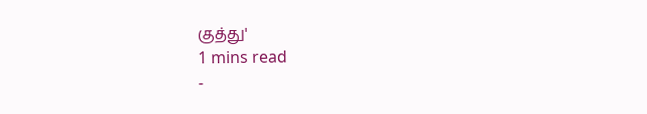குத்து'
1 mins read
-